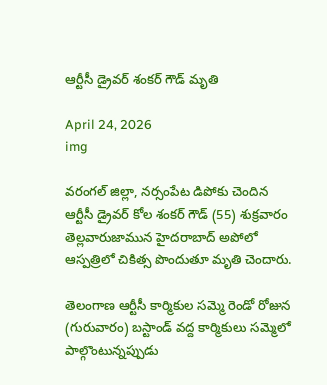ఆర్టీసీ డ్రైవర్ శంకర్ గౌడ్ మృతి

April 24, 2026
img

వరంగల్ జిల్లా, నర్సంపేట డిపోకు చెందిన ఆర్టీసీ డ్రైవర్ కోల శంకర్ గౌడ్ (55) శుక్రవారం తెల్లవారుజామున హైదరాబాద్‌ అపోలో ఆస్పత్రిలో చికిత్స పొందుతూ మృతి చెందారు.

తెలంగాణ ఆర్టీసీ కార్మికుల సమ్మె రెండో రోజున (గురువారం) బస్టాండ్ వద్ద కార్మికులు సమ్మెలో పాల్గొంటున్నప్పుడు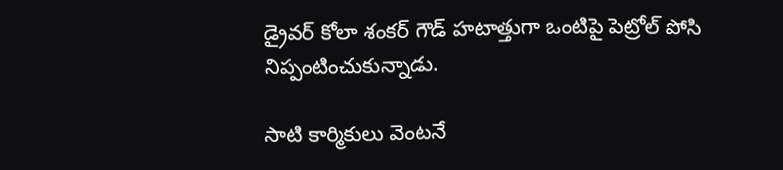డ్రైవర్ కోలా శంకర్ గౌడ్ హటాత్తుగా ఒంటిపై పెట్రోల్ పోసి నిప్పంటించుకున్నాడు.

సాటి కార్మికులు వెంటనే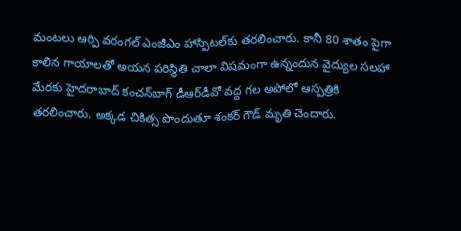మంటలు ఆర్పి వరంగల్‌ ఎంజీఎం హాస్పిటల్‌కు తరలించారు. కానీ 80 శాతం పైగా కాలిన గాయాలతో అయన పరిస్థితి చాలా విషమంగా ఉన్నందున వైద్యుల సలహా మేరకు హైదరాబాద్‌ కంచన్‌బాగ్‌ డీఆర్‌డీవో వద్ద గల అపోలో ఆస్పత్రికి తరలించారు. అక్కడ చికిత్స పొందుతూ శంకర్ గౌడ్ మృతి చెందారు.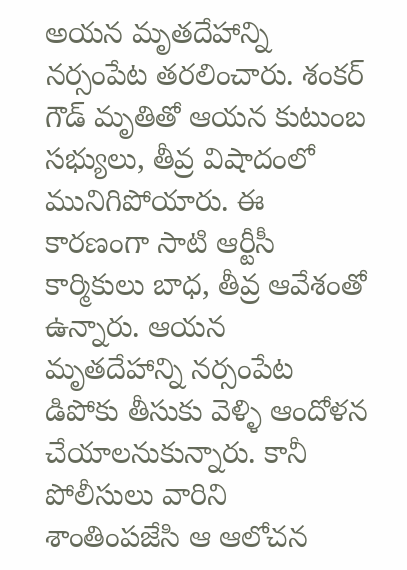అయన మృతదేహాన్ని నర్సంపేట తరలించారు. శంకర్ గౌడ్ మృతితో ఆయన కుటుంబ సభ్యులు, తీవ్ర విషాదంలో మునిగిపోయారు. ఈ కారణంగా సాటి ఆర్టీసీ కార్మికులు బాధ, తీవ్ర ఆవేశంతో ఉన్నారు. ఆయన మృతదేహాన్ని నర్సంపేట డిపోకు తీసుకు వెళ్ళి ఆందోళన చేయాలనుకున్నారు. కానీ పోలీసులు వారిని శాంతింపజేసి ఆ ఆలోచన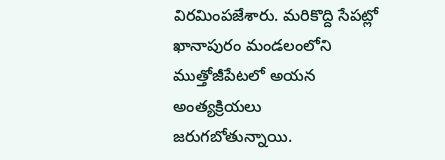విరమింపజేశారు. మరికొద్ది సేపట్లో ఖానాపురం మండలంలోని ముత్తోజీపేటలో అయన అంత్యక్రియలు జరుగబోతున్నాయి.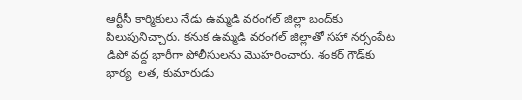ఆర్టీసీ కార్మికులు నేడు ఉమ్మడి వరంగల్‌ జిల్లా బంద్‌కు పిలుపునిచ్చారు. కనుక ఉమ్మడి వరంగల్‌ జిల్లాతో సహా నర్సంపేట డిపో వద్ద భారీగా పోలీసులను మొహరించారు. శంకర్ గౌడ్‌కు భార్య  లత, కుమారుడు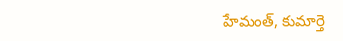హేమంత్, కుమార్తె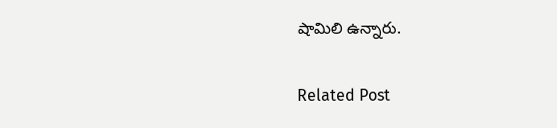షామిలి ఉన్నారు.

Related Post